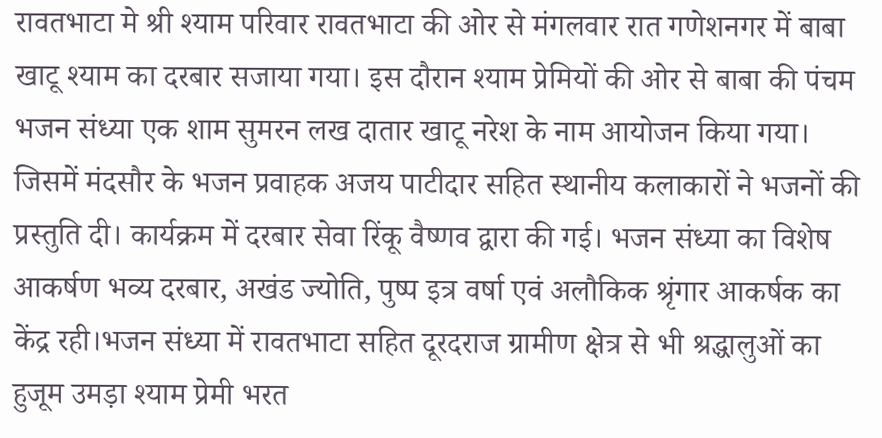रावतभाटा मे श्री श्याम परिवार रावतभाटा की ओर से मंगलवार रात गणेशनगर में बाबा खाटू श्याम का दरबार सजाया गया। इस दौरान श्याम प्रेमियों की ओर से बाबा की पंचम भजन संध्या एक शाम सुमरन लख दातार खाटू नरेश के नाम आयोजन किया गया। जिसमें मंदसौर के भजन प्रवाहक अजय पाटीदार सहित स्थानीय कलाकारों ने भजनों की प्रस्तुति दी। कार्यक्रम में दरबार सेवा रिंकू वैष्णव द्वारा की गई। भजन संध्या का विशेष आकर्षण भव्य दरबार, अखंड ज्योति, पुष्प इत्र वर्षा एवं अलौकिक श्रृंगार आकर्षक का केंद्र रही।भजन संध्या में रावतभाटा सहित दूरदराज ग्रामीण क्षेत्र से भी श्रद्धालुओं का हुजूम उमड़ा श्याम प्रेमी भरत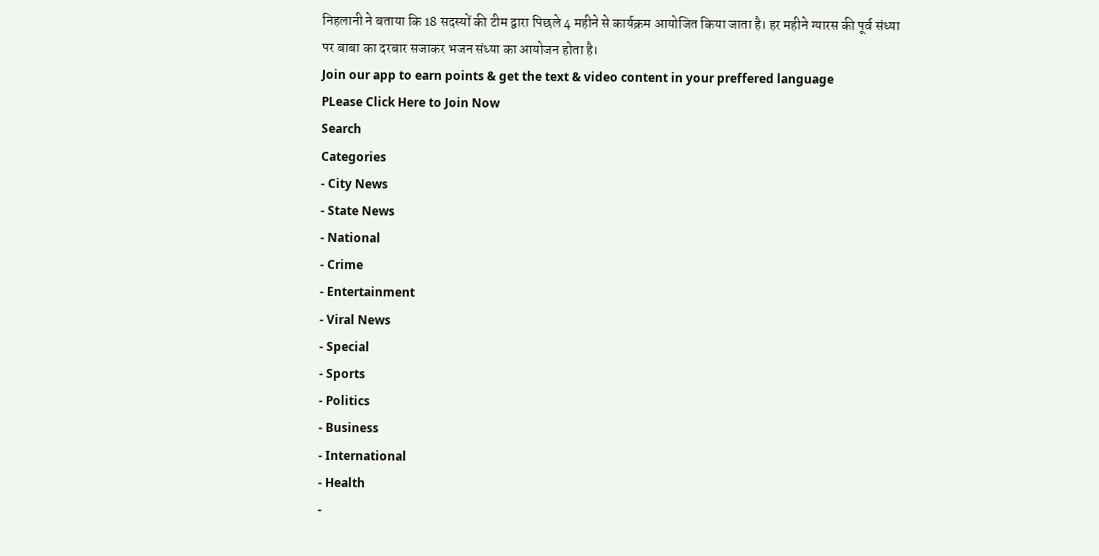निहलानी ने बताया कि 18 सदस्यों की टीम द्वारा पिछले 4 महीने से कार्यक्रम आयोजित किया जाता है। हर महीने ग्यारस की पूर्व संध्या पर बाबा का दरबार सजाकर भजन संध्या का आयोजन होता है।
Join our app to earn points & get the text & video content in your preffered language
PLease Click Here to Join Now
Search
Categories
- City News
- State News
- National
- Crime
- Entertainment
- Viral News
- Special
- Sports
- Politics
- Business
- International
- Health
-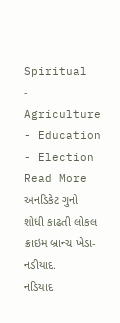Spiritual
- Agriculture
- Education
- Election
Read More
અનડિકેટ ગુનો શોધી કાઢતી લોકલ ક્રાઇમ બ્રાન્ચ ખેડા-નડીયાદ.
નડિયાદ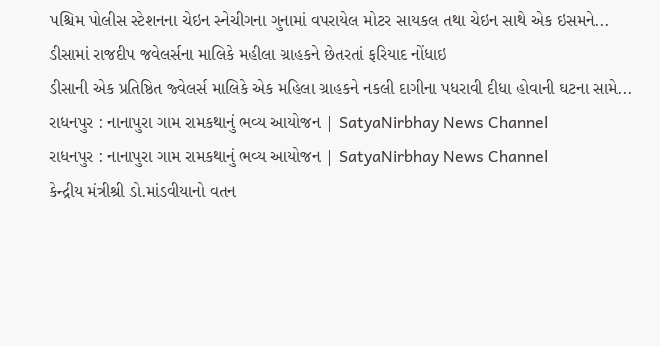પશ્ચિમ પોલીસ સ્ટેશનના ચેઇન સ્નેચીગના ગુનામાં વપરાયેલ મોટર સાયકલ તથા ચેઇન સાથે એક ઇસમને...
ડીસામાં રાજદીપ જવેલર્સના માલિકે મહીલા ગ્રાહકને છેતરતાં ફરિયાદ નોંધાઇ
ડીસાની એક પ્રતિષ્ઠિત જ્વેલર્સ માલિકે એક મહિલા ગ્રાહકને નકલી દાગીના પધરાવી દીધા હોવાની ઘટના સામે...
રાધનપુર : નાનાપુરા ગામ રામકથાનું ભવ્ય આયોજન | SatyaNirbhay News Channel
રાધનપુર : નાનાપુરા ગામ રામકથાનું ભવ્ય આયોજન | SatyaNirbhay News Channel
કેન્દ્રીય મંત્રીશ્રી ડો.માંડવીયાનો વતન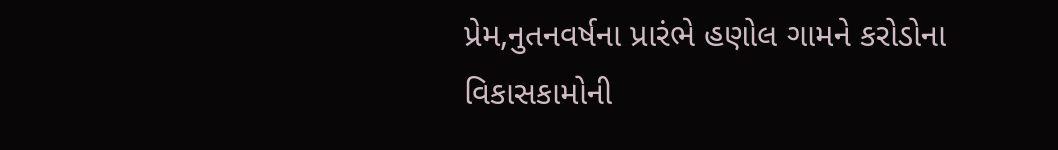પ્રેમ,નુતનવર્ષના પ્રારંભે હણોલ ગામને કરોડોના વિકાસકામોની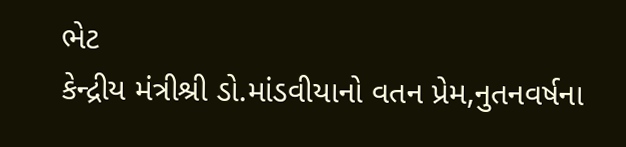ભેટ
કેન્દ્રીય મંત્રીશ્રી ડો.માંડવીયાનો વતન પ્રેમ,નુતનવર્ષના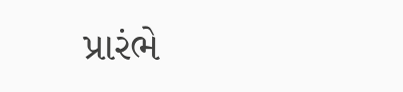પ્રારંભે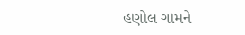હણોલ ગામને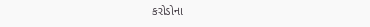કરોડોના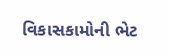વિકાસકામોની ભેટ